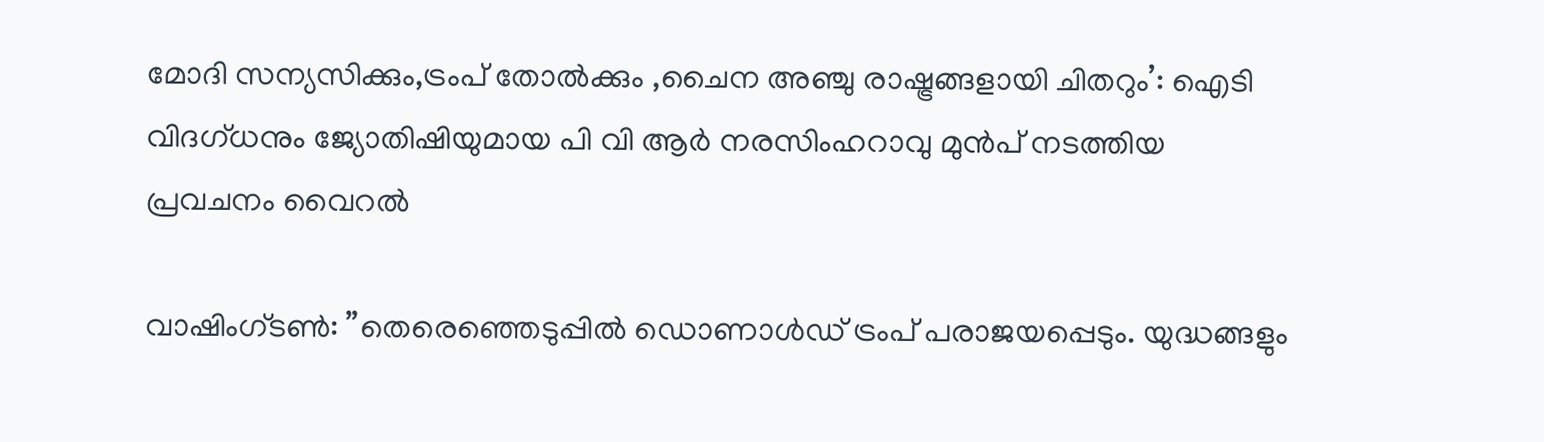മോദി സന്യസിക്കും,ട്രംപ് തോൽക്കും ,ചൈന അഞ്ചു രാഷ്ട്രങ്ങളായി ചിതറും’: ഐടി വിദഗ്ധനും ജ്യോതിഷിയുമായ പി വി ആര്‍ നരസിംഹറാവു മുൻപ് നടത്തിയ പ്രവചനം വൈറല്‍

വാഷിംഗ്ടണ്‍: ”തെരെഞ്ഞെടുപ്പില്‍ ഡൊണാള്‍ഡ് ട്രംപ് പരാജയപ്പെടും. യുദ്ധങ്ങളും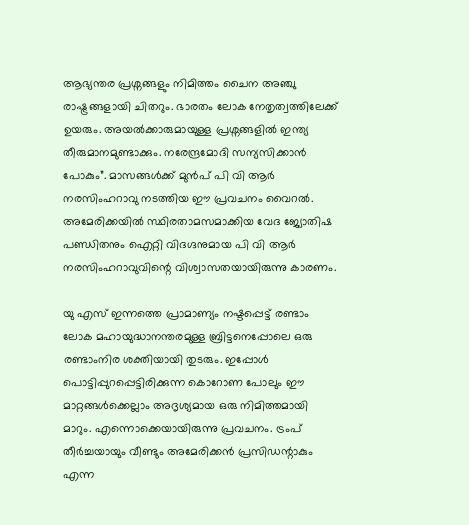ആഭ്യന്തര പ്രശ്നങ്ങളും നിമിത്തം ചൈന അഞ്ചു രാഷ്ട്രങ്ങളായി ചിതറും. ഭാരതം ലോക നേതൃത്വത്തിലേക്ക് ഉയരും. അയല്‍ക്കാരുമായുള്ള പ്രശ്നങ്ങളില്‍ ഇന്ത്യ തീരുമാനമുണ്ടാക്കും. നരേന്ദ്രമോദി സന്യസിക്കാന്‍ പോകും”. മാസങ്ങള്‍ക്ക് മുന്‍പ് പി വി ആര്‍ നരസിംഹറാവു നടത്തിയ ഈ പ്രവചനം വൈറല്‍. അമേരിക്കയില്‍ സ്ഥിരതാമസമാക്കിയ വേദ ജ്യോതിഷ പണ്ഡിതനും ഐറ്റി വിദഗ്ദനുമായ പി വി ആര്‍ നരസിംഹറാവുവിന്റെ വിശ്വാസതയായിരുന്നു കാരണം.

യു എസ് ഇന്നത്തെ പ്രാമാണ്യം നഷ്ടപ്പെട്ട് രണ്ടാം ലോക മഹായുദ്ധാനന്തരമുള്ള ബ്രിട്ടനെപ്പോലെ ഒരു രണ്ടാംനിര ശക്തിയായി തുടരും. ഇപ്പോള്‍ പൊട്ടിപ്പുറപ്പെട്ടിരിക്കുന്ന കൊറോണ പോലും ഈ മാറ്റങ്ങള്‍ക്കെല്ലാം അദൃശ്യമായ ഒരു നിമിത്തമായി മാറും. എന്നൊക്കെയായിരുന്നു പ്രവചനം. ട്രംപ് തീര്‍ച്ചയായും വീണ്ടും അമേരിക്കന്‍ പ്രസിഡന്റാകും എന്ന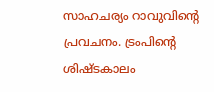സാഹചര്യം റാവുവിന്റെ പ്രവചനം. ട്രംപിന്റെ ശിഷ്ടകാലം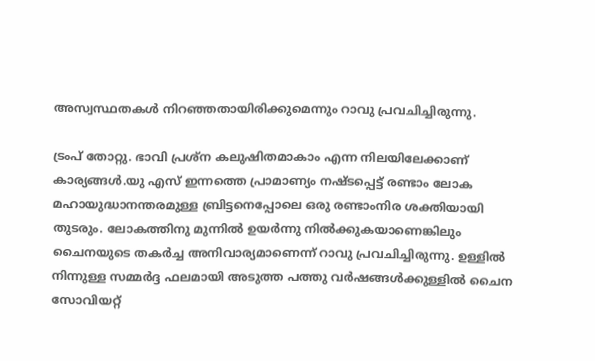അസ്വസ്ഥതകള്‍ നിറഞ്ഞതായിരിക്കുമെന്നും റാവു പ്രവചിച്ചിരുന്നു.

ട്രംപ് തോറ്റു. ഭാവി പ്രശ്‌ന കലുഷിതമാകാം എന്ന നിലയിലേക്കാണ് കാര്യങ്ങള്‍.യു എസ് ഇന്നത്തെ പ്രാമാണ്യം നഷ്ടപ്പെട്ട് രണ്ടാം ലോക മഹായുദ്ധാനന്തരമുള്ള ബ്രിട്ടനെപ്പോലെ ഒരു രണ്ടാംനിര ശക്തിയായി തുടരും. ലോകത്തിനു മുന്നില്‍ ഉയര്‍ന്നു നില്‍ക്കുകയാണെങ്കിലും ചൈനയുടെ തകര്‍ച്ച അനിവാര്യമാണെന്ന് റാവു പ്രവചിച്ചിരുന്നു. ഉള്ളില്‍ നിന്നുള്ള സമ്മര്‍ദ്ദ ഫലമായി അടുത്ത പത്തു വര്‍ഷങ്ങള്‍ക്കുള്ളില്‍ ചൈന സോവിയറ്റ്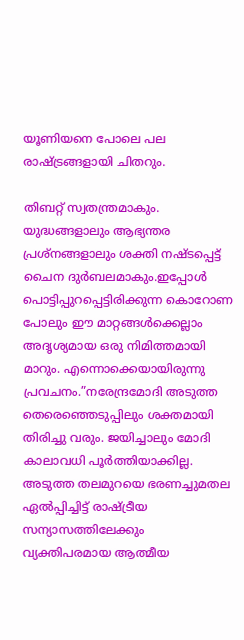യൂണിയനെ പോലെ പല രാഷ്ട്രങ്ങളായി ചിതറും.

തിബറ്റ് സ്വതന്ത്രമാകും. യുദ്ധങ്ങളാലും ആഭ്യന്തര പ്രശ്നങ്ങളാലും ശക്തി നഷ്ടപ്പെട്ട് ചൈന ദുര്‍ബലമാകും.ഇപ്പോള്‍ പൊട്ടിപ്പുറപ്പെട്ടിരിക്കുന്ന കൊറോണ പോലും ഈ മാറ്റങ്ങള്‍ക്കെല്ലാം അദൃശ്യമായ ഒരു നിമിത്തമായി മാറും. എന്നൊക്കെയായിരുന്നു പ്രവചനം.”നരേന്ദ്രമോദി അടുത്ത തെരെഞ്ഞെടുപ്പിലും ശക്തമായി തിരിച്ചു വരും. ജയിച്ചാലും മോദി കാലാവധി പൂര്‍ത്തിയാക്കില്ല. അടുത്ത തലമുറയെ ഭരണച്ചുമതല ഏല്‍പ്പിച്ചിട്ട് രാഷ്ട്രീയ സന്യാസത്തിലേക്കും വ്യക്തിപരമായ ആത്മീയ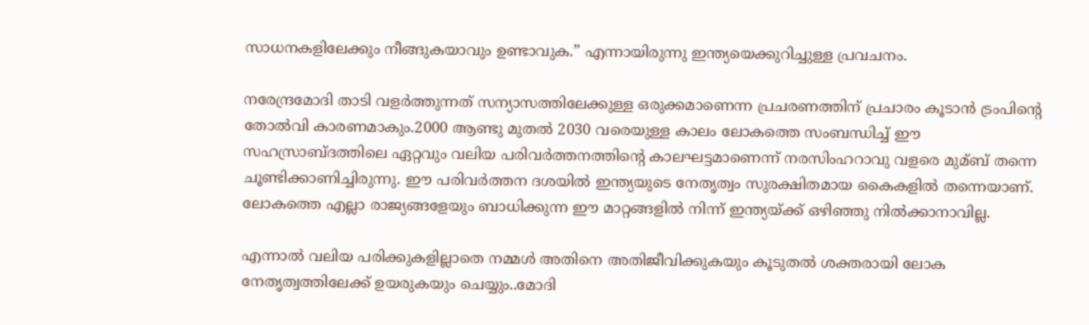സാധനകളിലേക്കും നീങ്ങുകയാവും ഉണ്ടാവുക.” എന്നായിരുന്നു ഇന്ത്യയെക്കുറിച്ചുള്ള പ്രവചനം.

നരേന്ദ്രമോദി താടി വളര്‍ത്തുന്നത് സന്യാസത്തിലേക്കുള്ള ഒരുക്കമാണെന്ന പ്രചരണത്തിന് പ്രചാരം കൂടാന്‍ ട്രംപിന്റെ തോല്‍വി കാരണമാകും.2000 ആണ്ടു മുതല്‍ 2030 വരെയുള്ള കാലം ലോകത്തെ സംബന്ധിച്ച്‌ ഈ സഹസ്രാബ്ദത്തിലെ ഏറ്റവും വലിയ പരിവര്‍ത്തനത്തിന്റെ കാലഘട്ടമാണെന്ന് നരസിംഹറാവു വളരെ മുമ്ബ് തന്നെ ചൂണ്ടിക്കാണിച്ചിരുന്നു. ഈ പരിവര്‍ത്തന ദശയില്‍ ഇന്ത്യയുടെ നേതൃത്വം സുരക്ഷിതമായ കൈകളില്‍ തന്നെയാണ്. ലോകത്തെ എല്ലാ രാജ്യങ്ങളേയും ബാധിക്കുന്ന ഈ മാറ്റങ്ങളില്‍ നിന്ന് ഇന്ത്യയ്ക്ക് ഒഴിഞ്ഞു നില്‍ക്കാനാവില്ല.

എന്നാല്‍ വലിയ പരിക്കുകളില്ലാതെ നമ്മള്‍ അതിനെ അതിജീവിക്കുകയും കൂടുതല്‍ ശക്തരായി ലോക നേതൃത്വത്തിലേക്ക് ഉയരുകയും ചെയ്യും..മോദി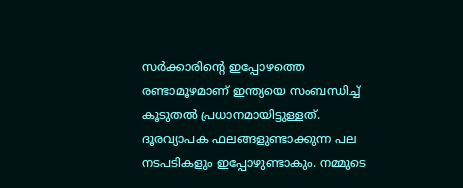സര്‍ക്കാരിന്റെ ഇപ്പോഴത്തെ രണ്ടാമൂഴമാണ് ഇന്ത്യയെ സംബന്ധിച്ച്‌ കൂടുതല്‍ പ്രധാനമായിട്ടുള്ളത്. ദൂരവ്യാപക ഫലങ്ങളുണ്ടാക്കുന്ന പല നടപടികളും ഇപ്പോഴുണ്ടാകും. നമ്മുടെ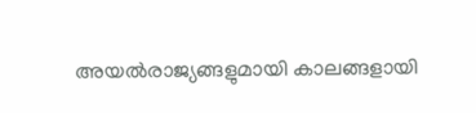അയല്‍രാജ്യങ്ങളുമായി കാലങ്ങളായി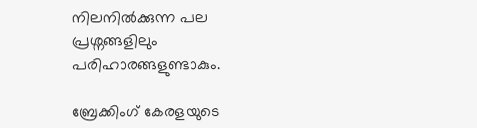നിലനില്‍ക്കുന്ന പല പ്രശ്നങ്ങളിലും പരിഹാരങ്ങളുണ്ടാകും.

ബ്രേക്കിംഗ് കേരളയുടെ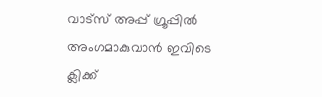വാട്സ് അപ്പ് ഗ്രൂപ്പിൽ അംഗമാകുവാൻ ഇവിടെ ക്ലിക്ക്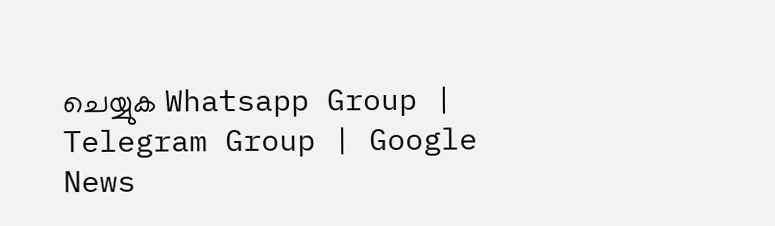ചെയ്യുക Whatsapp Group | Telegram Group | Google News